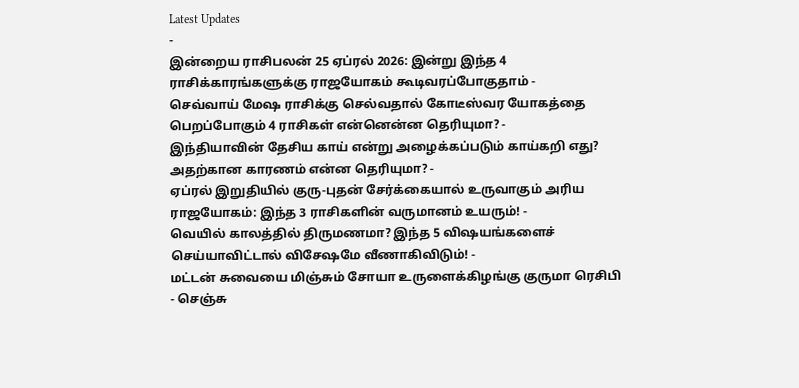Latest Updates
-
இன்றைய ராசிபலன் 25 ஏப்ரல் 2026: இன்று இந்த 4 ராசிக்காரங்களுக்கு ராஜயோகம் கூடிவரப்போகுதாம் -
செவ்வாய் மேஷ ராசிக்கு செல்வதால் கோடீஸ்வர யோகத்தை பெறப்போகும் 4 ராசிகள் என்னென்ன தெரியுமா? -
இந்தியாவின் தேசிய காய் என்று அழைக்கப்படும் காய்கறி எது? அதற்கான காரணம் என்ன தெரியுமா? -
ஏப்ரல் இறுதியில் குரு-புதன் சேர்க்கையால் உருவாகும் அரிய ராஜயோகம்: இந்த 3 ராசிகளின் வருமானம் உயரும்! -
வெயில் காலத்தில் திருமணமா? இந்த 5 விஷயங்களைச் செய்யாவிட்டால் விசேஷமே வீணாகிவிடும்! -
மட்டன் சுவையை மிஞ்சும் சோயா உருளைக்கிழங்கு குருமா ரெசிபி - செஞ்சு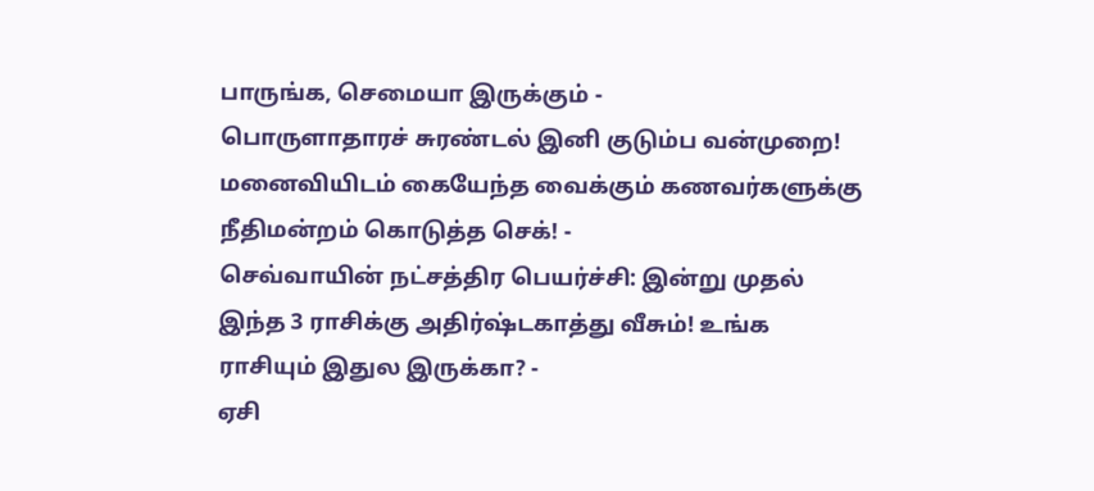பாருங்க, செமையா இருக்கும் -
பொருளாதாரச் சுரண்டல் இனி குடும்ப வன்முறை! மனைவியிடம் கையேந்த வைக்கும் கணவர்களுக்கு நீதிமன்றம் கொடுத்த செக்! -
செவ்வாயின் நட்சத்திர பெயர்ச்சி: இன்று முதல் இந்த 3 ராசிக்கு அதிர்ஷ்டகாத்து வீசும்! உங்க ராசியும் இதுல இருக்கா? -
ஏசி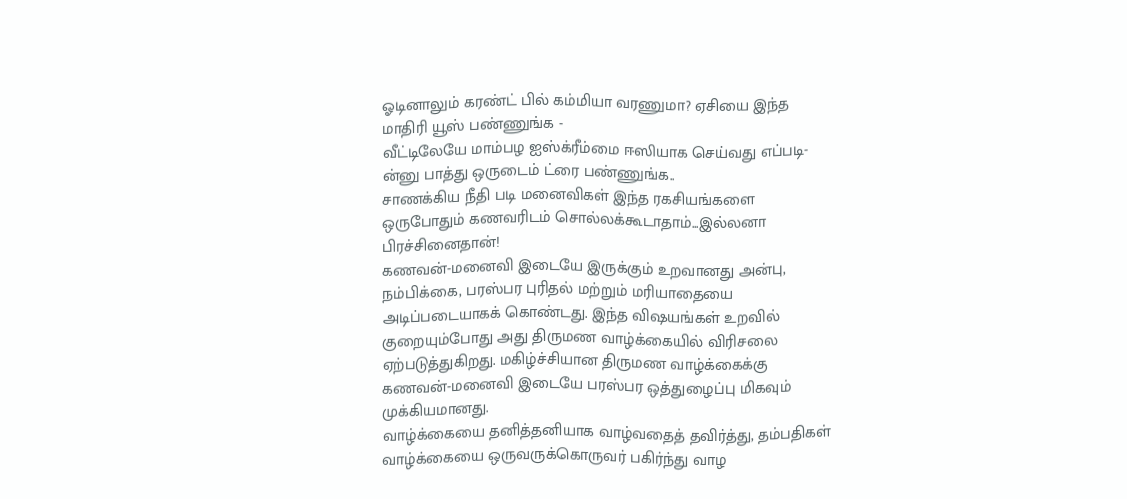ஓடினாலும் கரண்ட் பில் கம்மியா வரணுமா? ஏசியை இந்த மாதிரி யூஸ் பண்ணுங்க -
வீட்டிலேயே மாம்பழ ஐஸ்க்ரீம்மை ஈஸியாக செய்வது எப்படி-ன்னு பாத்து ஒருடைம் ட்ரை பண்ணுங்க..
சாணக்கிய நீதி படி மனைவிகள் இந்த ரகசியங்களை ஒருபோதும் கணவரிடம் சொல்லக்கூடாதாம்...இல்லனா பிரச்சினைதான்!
கணவன்-மனைவி இடையே இருக்கும் உறவானது அன்பு, நம்பிக்கை, பரஸ்பர புரிதல் மற்றும் மரியாதையை அடிப்படையாகக் கொண்டது. இந்த விஷயங்கள் உறவில் குறையும்போது அது திருமண வாழ்க்கையில் விரிசலை ஏற்படுத்துகிறது. மகிழ்ச்சியான திருமண வாழ்க்கைக்கு கணவன்-மனைவி இடையே பரஸ்பர ஒத்துழைப்பு மிகவும் முக்கியமானது.
வாழ்க்கையை தனித்தனியாக வாழ்வதைத் தவிர்த்து, தம்பதிகள் வாழ்க்கையை ஒருவருக்கொருவர் பகிர்ந்து வாழ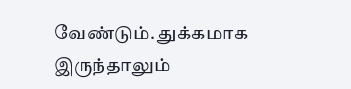வேண்டும். துக்கமாக இருந்தாலும்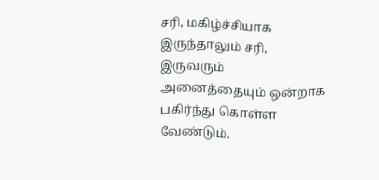சரி, மகிழ்ச்சியாக இருந்தாலும் சரி, இருவரும் அனைத்தையும் ஒன்றாக பகிர்ந்து கொள்ள வேண்டும்.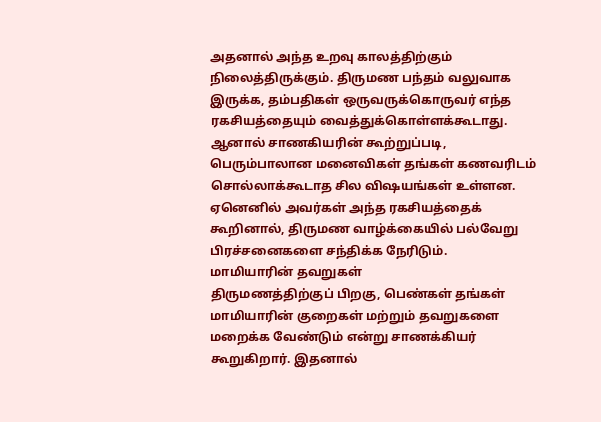அதனால் அந்த உறவு காலத்திற்கும் நிலைத்திருக்கும். திருமண பந்தம் வலுவாக இருக்க, தம்பதிகள் ஒருவருக்கொருவர் எந்த ரகசியத்தையும் வைத்துக்கொள்ளக்கூடாது. ஆனால் சாணகியரின் கூற்றுப்படி, பெரும்பாலான மனைவிகள் தங்கள் கணவரிடம் சொல்லாக்கூடாத சில விஷயங்கள் உள்ளன. ஏனெனில் அவர்கள் அந்த ரகசியத்தைக் கூறினால், திருமண வாழ்க்கையில் பல்வேறு பிரச்சனைகளை சந்திக்க நேரிடும்.
மாமியாரின் தவறுகள்
திருமணத்திற்குப் பிறகு, பெண்கள் தங்கள் மாமியாரின் குறைகள் மற்றும் தவறுகளை மறைக்க வேண்டும் என்று சாணக்கியர் கூறுகிறார். இதனால்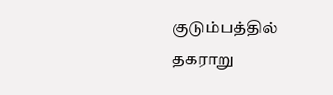குடும்பத்தில் தகராறு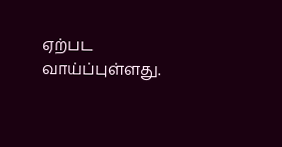ஏற்பட வாய்ப்புள்ளது.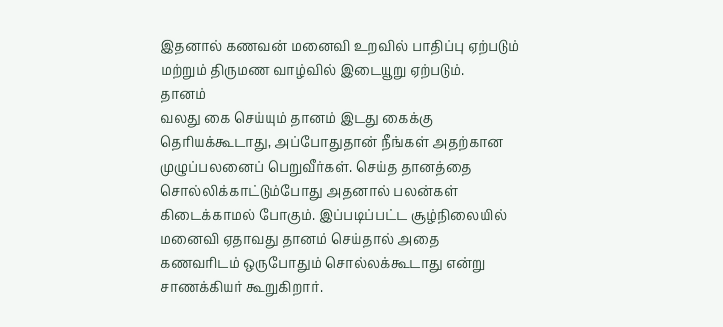இதனால் கணவன் மனைவி உறவில் பாதிப்பு ஏற்படும் மற்றும் திருமண வாழ்வில் இடையூறு ஏற்படும்.
தானம்
வலது கை செய்யும் தானம் இடது கைக்கு தெரியக்கூடாது, அப்போதுதான் நீங்கள் அதற்கான முழுப்பலனைப் பெறுவீர்கள். செய்த தானத்தை சொல்லிக்காட்டும்போது அதனால் பலன்கள் கிடைக்காமல் போகும். இப்படிப்பட்ட சூழ்நிலையில் மனைவி ஏதாவது தானம் செய்தால் அதை கணவரிடம் ஒருபோதும் சொல்லக்கூடாது என்று சாணக்கியர் கூறுகிறார்.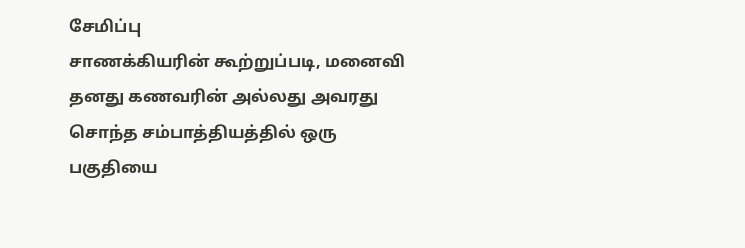சேமிப்பு
சாணக்கியரின் கூற்றுப்படி, மனைவி தனது கணவரின் அல்லது அவரது சொந்த சம்பாத்தியத்தில் ஒரு பகுதியை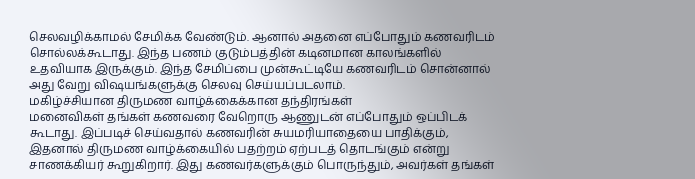செலவழிக்காமல் சேமிக்க வேண்டும். ஆனால் அதனை எப்போதும் கணவரிடம் சொல்லக்கூடாது. இந்த பணம் குடும்பத்தின் கடினமான காலங்களில் உதவியாக இருக்கும். இந்த சேமிப்பை முன்கூட்டியே கணவரிடம் சொன்னால் அது வேறு விஷயங்களுக்கு செலவு செய்யப்படலாம்.
மகிழ்ச்சியான திருமண வாழ்க்கைக்கான தந்திரங்கள்
மனைவிகள் தங்கள் கணவரை வேறொரு ஆணுடன் எப்போதும் ஒப்பிடக் கூடாது. இப்படிச் செய்வதால் கணவரின் சுயமரியாதையை பாதிக்கும், இதனால் திருமண வாழ்க்கையில் பதற்றம் ஏற்படத் தொடங்கும் என்று சாணக்கியர் கூறுகிறார். இது கணவர்களுக்கும் பொருந்தும், அவர்கள் தங்கள்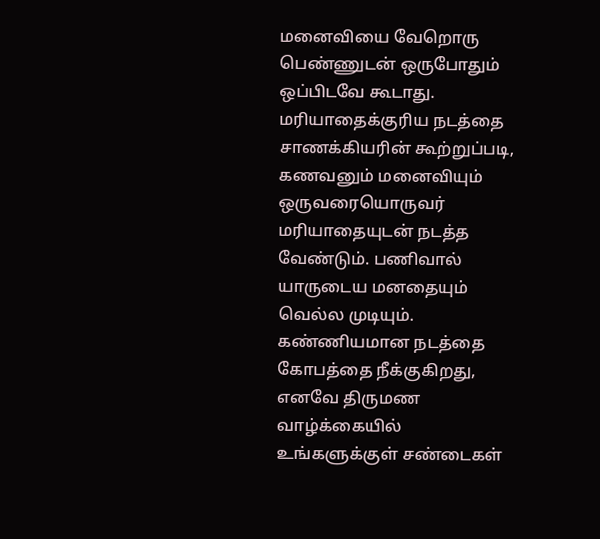மனைவியை வேறொரு பெண்ணுடன் ஒருபோதும் ஒப்பிடவே கூடாது.
மரியாதைக்குரிய நடத்தை
சாணக்கியரின் கூற்றுப்படி, கணவனும் மனைவியும் ஒருவரையொருவர் மரியாதையுடன் நடத்த வேண்டும். பணிவால் யாருடைய மனதையும் வெல்ல முடியும். கண்ணியமான நடத்தை கோபத்தை நீக்குகிறது, எனவே திருமண வாழ்க்கையில் உங்களுக்குள் சண்டைகள்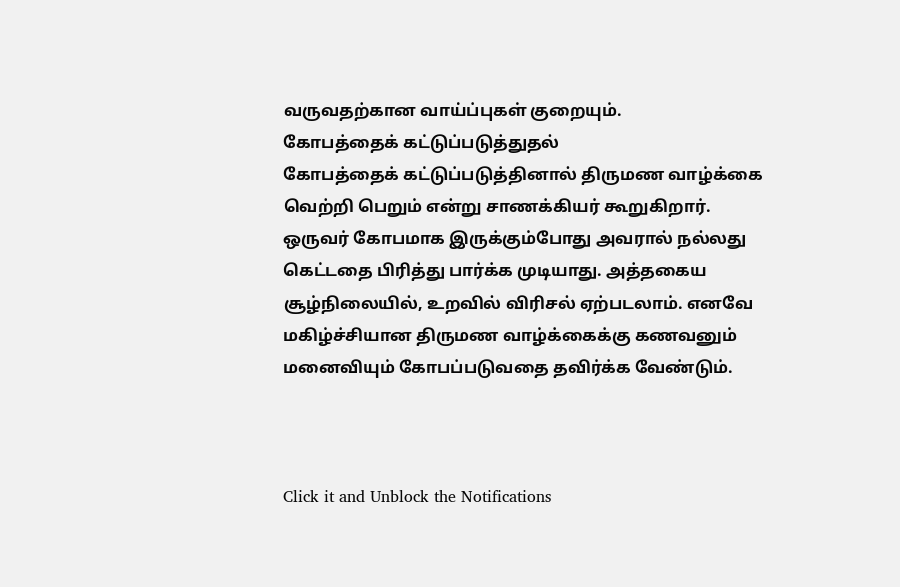வருவதற்கான வாய்ப்புகள் குறையும்.
கோபத்தைக் கட்டுப்படுத்துதல்
கோபத்தைக் கட்டுப்படுத்தினால் திருமண வாழ்க்கை வெற்றி பெறும் என்று சாணக்கியர் கூறுகிறார். ஒருவர் கோபமாக இருக்கும்போது அவரால் நல்லது கெட்டதை பிரித்து பார்க்க முடியாது. அத்தகைய சூழ்நிலையில், உறவில் விரிசல் ஏற்படலாம். எனவே மகிழ்ச்சியான திருமண வாழ்க்கைக்கு கணவனும் மனைவியும் கோபப்படுவதை தவிர்க்க வேண்டும்.



Click it and Unblock the Notifications